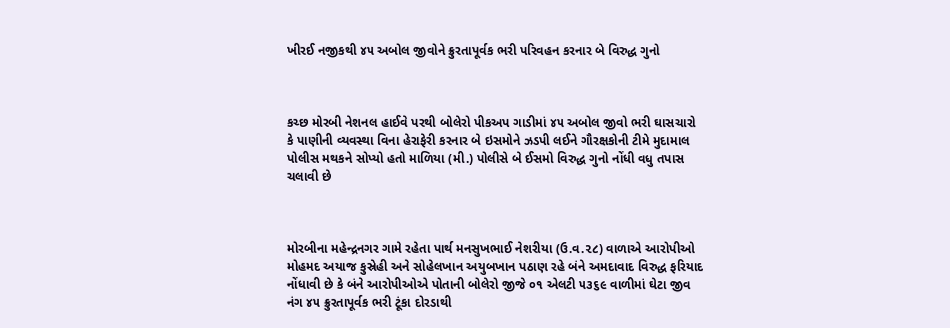ખીરઈ નજીકથી ૪૫ અબોલ જીવોને ક્રુરતાપૂર્વક ભરી પરિવહન કરનાર બે વિરુદ્ધ ગુનો



કચ્છ મોરબી નેશનલ હાઈવે પરથી બોલેરો પીકઅપ ગાડીમાં ૪૫ અબોલ જીવો ભરી ઘાસચારો કે પાણીની વ્યવસ્થા વિના હેરાફેરી કરનાર બે ઇસમોને ઝડપી લઈને ગૌરક્ષકોની ટીમે મુદામાલ પોલીસ મથકને સોપ્યો હતો માળિયા (મી.) પોલીસે બે ઈસમો વિરુદ્ધ ગુનો નોંધી વધુ તપાસ ચલાવી છે



મોરબીના મહેન્દ્રનગર ગામે રહેતા પાર્થ મનસુખભાઈ નેશરીયા (ઉ.વ.૨૮) વાળાએ આરોપીઓ મોહમદ અયાજ કુસ્રેહી અને સોહેલખાન અયુબખાન પઠાણ રહે બંને અમદાવાદ વિરુદ્ધ ફરિયાદ નોંધાવી છે કે બંને આરોપીઓએ પોતાની બોલેરો જીજે ૦૧ એલટી ૫૩૬૯ વાળીમાં ઘેટા જીવ નંગ ૪૫ ક્રુરતાપૂર્વક ભરી ટૂંકા દોરડાથી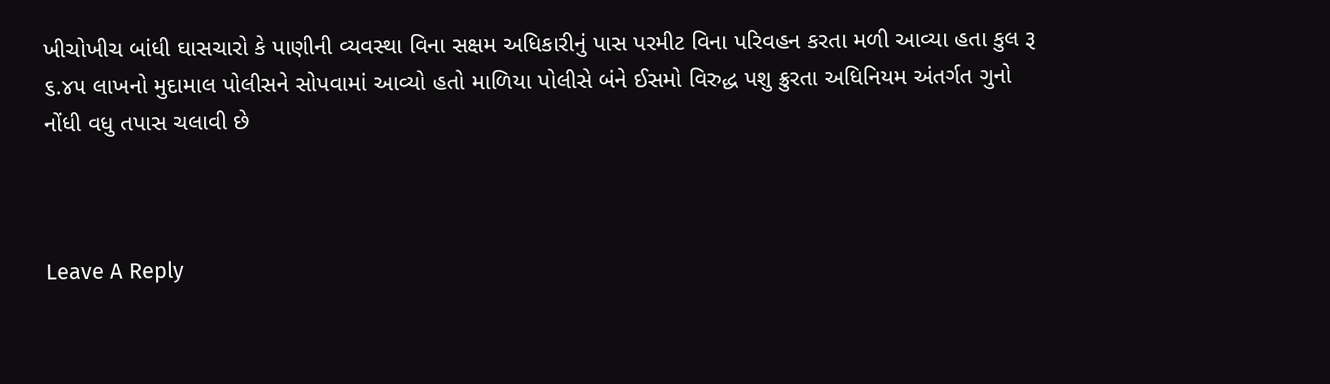ખીચોખીચ બાંધી ઘાસચારો કે પાણીની વ્યવસ્થા વિના સક્ષમ અધિકારીનું પાસ પરમીટ વિના પરિવહન કરતા મળી આવ્યા હતા કુલ રૂ ૬.૪૫ લાખનો મુદામાલ પોલીસને સોપવામાં આવ્યો હતો માળિયા પોલીસે બંને ઈસમો વિરુદ્ધ પશુ ક્રુરતા અધિનિયમ અંતર્ગત ગુનો નોંધી વધુ તપાસ ચલાવી છે



Leave A Reply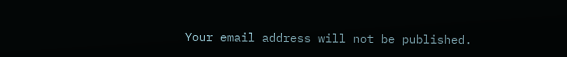Your email address will not be published.